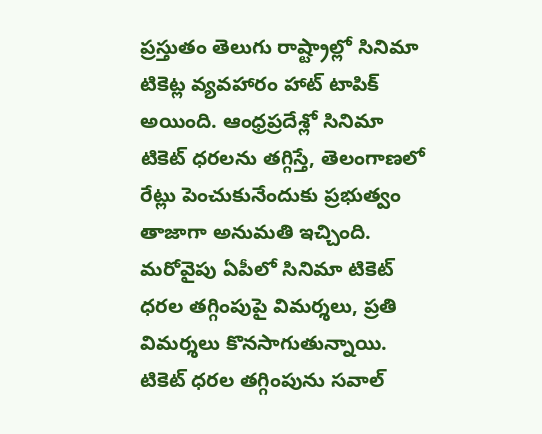ప్రస్తుతం తెలుగు రాష్ట్రాల్లో సినిమా టికెట్ల వ్యవహారం హాట్ టాపిక్ అయింది. ఆంధ్రప్రదేశ్లో సినిమా టికెట్ ధరలను తగ్గిస్తే, తెలంగాణలో రేట్లు పెంచుకునేందుకు ప్రభుత్వం తాజాగా అనుమతి ఇచ్చింది. మరోవైపు ఏపీలో సినిమా టికెట్ ధరల తగ్గింపుపై విమర్శలు, ప్రతి విమర్శలు కొనసాగుతున్నాయి. టికెట్ ధరల తగ్గింపును సవాల్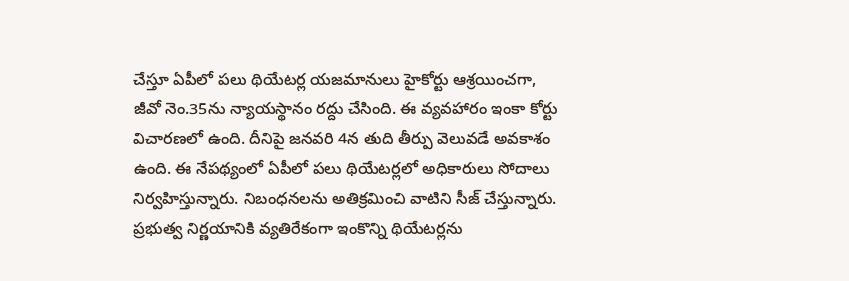చేస్తూ ఏపీలో పలు థియేటర్ల యజమానులు హైకోర్టు ఆశ్రయించగా, జీవో నెం.35ను న్యాయస్థానం రద్దు చేసింది. ఈ వ్యవహారం ఇంకా కోర్టు విచారణలో ఉంది. దీనిపై జనవరి 4న తుది తీర్పు వెలువడే అవకాశం ఉంది. ఈ నేపథ్యంలో ఏపీలో పలు థియేటర్లలో అధికారులు సోదాలు నిర్వహిస్తున్నారు. నిబంధనలను అతిక్రమించి వాటిని సీజ్ చేస్తున్నారు. ప్రభుత్వ నిర్ణయానికి వ్యతిరేకంగా ఇంకొన్ని థియేటర్లను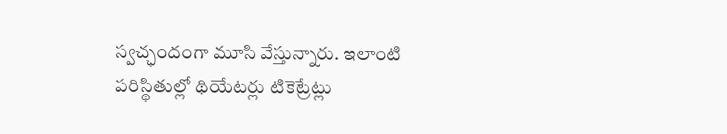స్వచ్ఛందంగా మూసి వేస్తున్నారు. ఇలాంటి పరిస్థితుల్లో థియేటర్లు టికెట్రేట్లు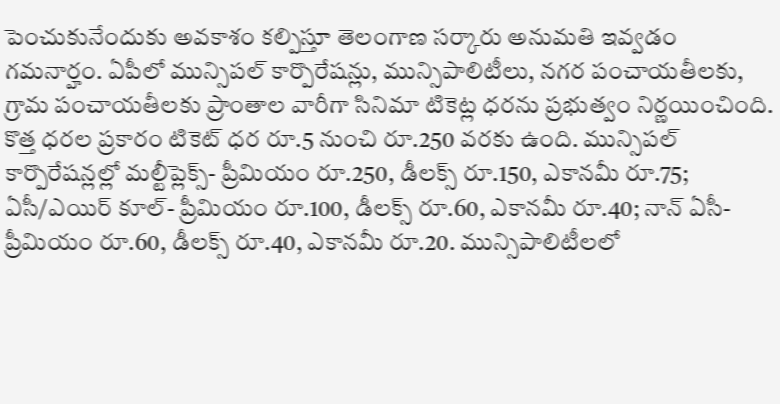పెంచుకునేందుకు అవకాశం కల్పిస్తూ తెలంగాణ సర్కారు అనుమతి ఇవ్వడం గమనార్హం. ఏపీలో మున్సిపల్ కార్పొరేషన్లు, మున్సిపాలిటీలు, నగర పంచాయతీలకు, గ్రామ పంచాయతీలకు ప్రాంతాల వారీగా సినిమా టికెట్ల ధరను ప్రభుత్వం నిర్ణయించింది. కొత్త ధరల ప్రకారం టికెట్ ధర రూ.5 నుంచి రూ.250 వరకు ఉంది. మున్సిపల్ కార్పొరేషన్లల్లో మల్టీప్లెక్స్- ప్రీమియం రూ.250, డీలక్స్ రూ.150, ఎకానమీ రూ.75; ఏసీ/ఎయిర్ కూల్- ప్రీమియం రూ.100, డీలక్స్ రూ.60, ఎకానమీ రూ.40; నాన్ ఏసీ- ప్రీమియం రూ.60, డీలక్స్ రూ.40, ఎకానమీ రూ.20. మున్సిపాలిటీలలో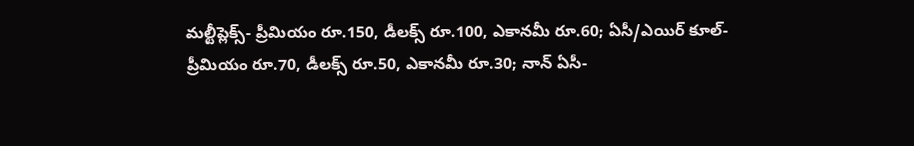మల్టీప్లెక్స్- ప్రీమియం రూ.150, డీలక్స్ రూ.100, ఎకానమీ రూ.60; ఏసీ/ఎయిర్ కూల్- ప్రీమియం రూ.70, డీలక్స్ రూ.50, ఎకానమీ రూ.30; నాన్ ఏసీ-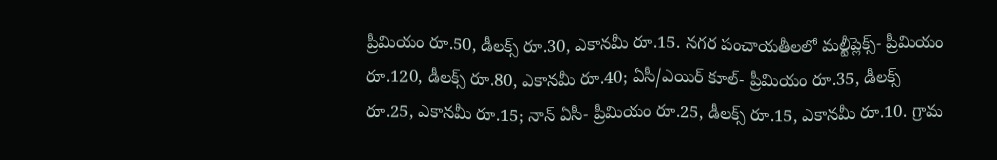ప్రీమియం రూ.50, డీలక్స్ రూ.30, ఎకానమీ రూ.15. నగర పంచాయతీలలో మల్టీప్లెక్స్- ప్రీమియం రూ.120, డీలక్స్ రూ.80, ఎకానమీ రూ.40; ఏసీ/ఎయిర్ కూల్- ప్రీమియం రూ.35, డీలక్స్ రూ.25, ఎకానమీ రూ.15; నాన్ ఏసీ- ప్రీమియం రూ.25, డీలక్స్ రూ.15, ఎకానమీ రూ.10. గ్రామ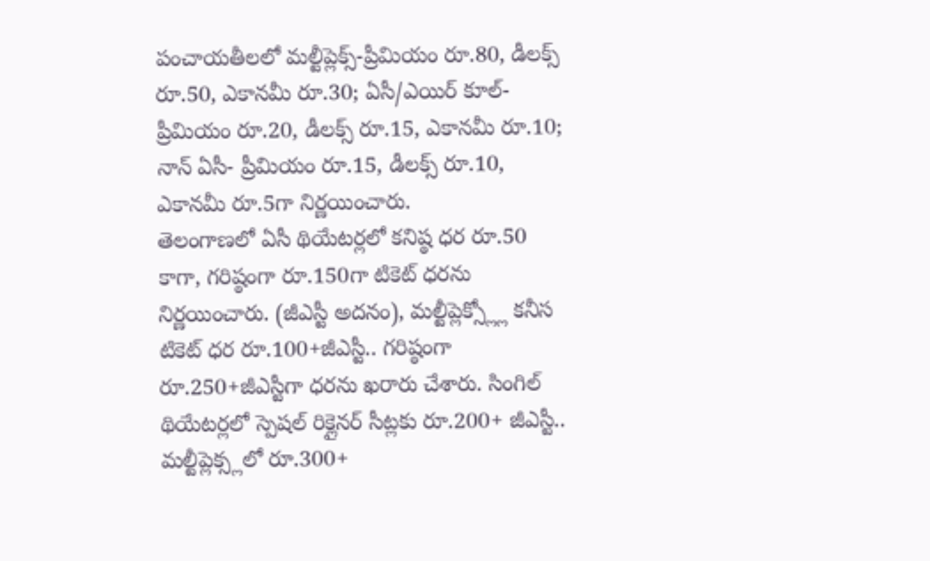పంచాయతీలలో మల్టీప్లెక్స్-ప్రీమియం రూ.80, డీలక్స్ రూ.50, ఎకానమీ రూ.30; ఏసీ/ఎయిర్ కూల్- ప్రీమియం రూ.20, డీలక్స్ రూ.15, ఎకానమీ రూ.10; నాన్ ఏసీ- ప్రీమియం రూ.15, డీలక్స్ రూ.10, ఎకానమీ రూ.5గా నిర్ణయించారు.
తెలంగాణలో ఏసీ థియేటర్లలో కనిష్ఠ ధర రూ.50 కాగా, గరిష్ఠంగా రూ.150గా టికెట్ ధరను నిర్ణయించారు. (జీఎస్టీ అదనం), మల్టీప్లెక్స్ల్లో కనీస టికెట్ ధర రూ.100+జీఎస్టీ.. గరిష్ఠంగా రూ.250+జీఎస్టీగా ధరను ఖరారు చేశారు. సింగిల్ థియేటర్లలో స్పెషల్ రిక్లైనర్ సీట్లకు రూ.200+ జీఎస్టీ.. మల్టీప్లెక్స్లలో రూ.300+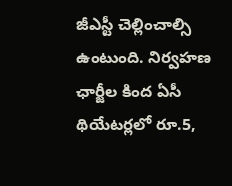జీఎస్టీ చెల్లించాల్సి ఉంటుంది. నిర్వహణ ఛార్జీల కింద ఏసీ థియేటర్లలో రూ.5,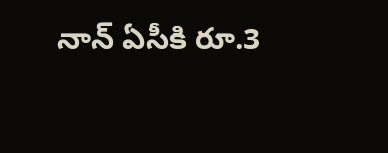నాన్ ఏసీకి రూ.3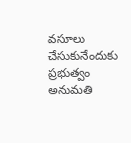వసూలు చేసుకునేందుకు ప్రభుత్వం అనుమతి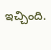ఇచ్చింది.